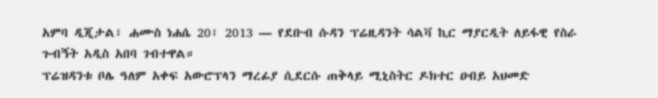አምባ ዲጂታል፣ ሐሙስ ነሐሴ 20፣ 2013 ― የደቡብ ሱዳን ፕሬዚዳንት ሳልቫ ኪር ማያርዲት ለይፋዊ የስራ ጉብኝት አዲስ አበባ ገብተዋል።
ፕሬዝዳንቱ ቦሌ ዓለም አቀፍ አውሮፕላን ማረፊያ ሲደርሱ ጠቅላይ ሚኒስትር ዶክተር ዐብይ አህመድ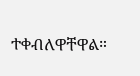ተቀብለዋቸዋል።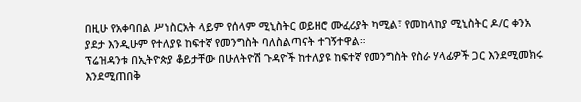በዚሁ የአቀባበል ሥነስርአት ላይም የሰላም ሚኒስትር ወይዘሮ ሙፈሪያት ካሚል፣ የመከላከያ ሚኒስትር ዶ/ር ቀንአ ያደታ እንዲሁም የተለያዩ ከፍተኛ የመንግስት ባለስልጣናት ተገኝተዋል።
ፕሬዝዳንቱ በኢትዮጵያ ቆይታቸው በሁለትዮሽ ጉዳዮች ከተለያዩ ከፍተኛ የመንግስት የስራ ሃላፊዎች ጋር እንደሚመክሩ እንደሚጠበቅ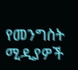የመንግስት ሚዲያዎች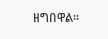ዘግበዋል፡፡